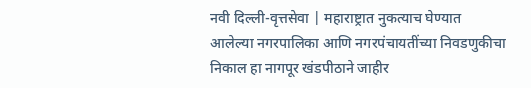नवी दिल्ली-वृत्तसेवा | महाराष्ट्रात नुकत्याच घेण्यात आलेल्या नगरपालिका आणि नगरपंचायतींच्या निवडणुकीचा निकाल हा नागपूर खंडपीठाने जाहीर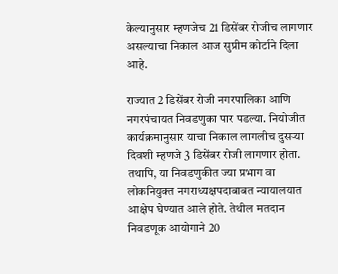केल्यानुसार म्हणजेच 21 डिसेंबर रोजीच लागणार असल्याचा निकाल आज सुप्रीम कोर्टाने दिला आहे.

राज्यात 2 डिसेंबर रोजी नगरपालिका आणि नगरपंचायत निवडणुका पार पडल्या. नियोजीत कार्यक्रमानुसार याचा निकाल लागलीच दुसऱ्या दिवशी म्हणजे 3 डिसेंबर रोजी लागणार होता. तथापि, या निवडणुकीत ज्या प्रभाग वा लोकनियुक्त नगराध्यक्षपदाबाबत न्यायालयात आक्षेप घेण्यात आले होते. तेथील मतदान निवडणूक आयोगाने 20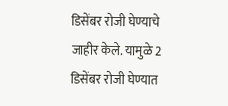डिसेंबर रोजी घेण्याचे जाहीर केले. यामुळे 2 डिसेंबर रोजी घेण्यात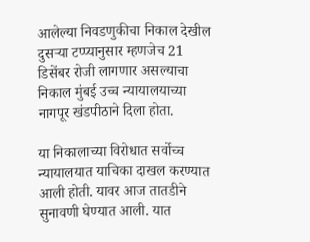आलेल्या निवडणुकीचा निकाल देखील दुसऱ्या टप्प्यानुसार म्हणजेच 21 डिसेंबर रोजी लागणार असल्याचा निकाल मुंबई उच्च न्यायालयाच्या नागपूर खंडपीठाने दिला होता.

या निकालाच्या विरोधात सर्वोच्च न्यायालयात याचिका दाखल करण्यात आली होती. यावर आज तातडीने सुनावणी घेण्यात आली. यात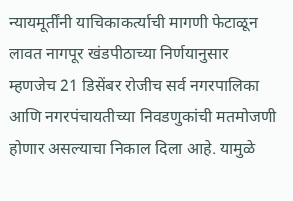न्यायमूर्तींनी याचिकाकर्त्याची मागणी फेटाळून लावत नागपूर खंडपीठाच्या निर्णयानुसार म्हणजेच 21 डिसेंबर रोजीच सर्व नगरपालिका आणि नगरपंचायतीच्या निवडणुकांची मतमोजणी होणार असल्याचा निकाल दिला आहे. यामुळे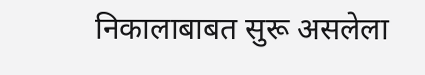निकालाबाबत सुरू असलेला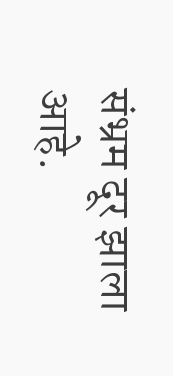संभ्रम दूर झाला आहे.